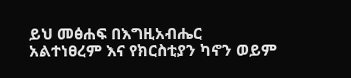ይህ መፅሐፍ በእግዚአብሔር አልተነፀረም እና የክርስቲያን ካኖን ወይም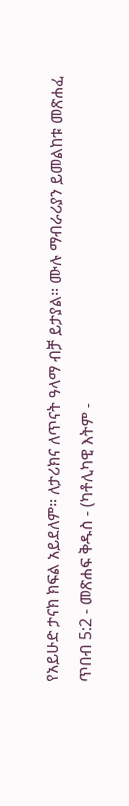የአይሁድ ታናክ ክፍል አይደለም። ለታሪክና ለጥናት ዓላማ ብቻ ይታያል። ሙሉ ማብራሪያን ይመልከቱ መጽሐፈ ጥበብ 5:2 - መጽሐፍ ቅዱስ - (ካቶሊካዊ እትም -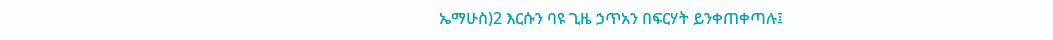ኤማሁስ)2 እርሱን ባዩ ጊዜ ኃጥአን በፍርሃት ይንቀጠቀጣሉ፤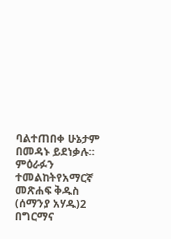ባልተጠበቀ ሁኔታም በመዳኑ ይደነቃሉ። ምዕራፉን ተመልከትየአማርኛ መጽሐፍ ቅዱስ (ሰማንያ አሃዱ)2 በግርማና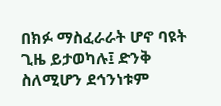በክፉ ማስፈራራት ሆኖ ባዩት ጊዜ ይታወካሉ፤ ድንቅ ስለሚሆን ደኅንነቱም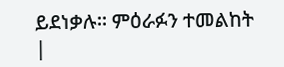ይደነቃሉ። ምዕራፉን ተመልከት |